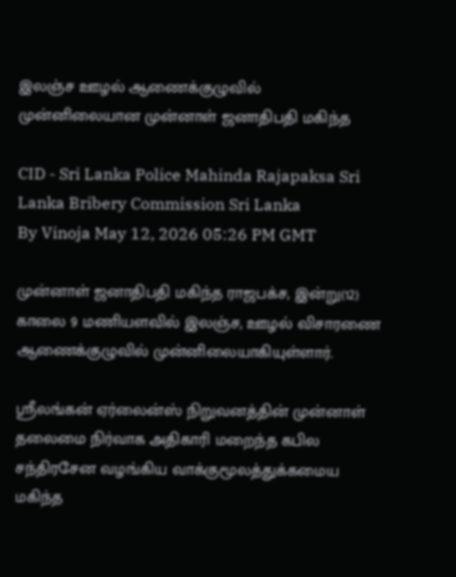இலஞ்ச ஊழல் ஆணைக்குழுவில் முன்னிலையான முன்னாள் ஜனாதிபதி மகிந்த

CID - Sri Lanka Police Mahinda Rajapaksa Sri Lanka Bribery Commission Sri Lanka
By Vinoja May 12, 2026 05:26 PM GMT

முன்னாள் ஜனாதிபதி மகிந்த ராஜபக்ச, இன்று(12) காலை 9 மணியளவில் இலஞ்ச, ஊழல் விசாரணை ஆணைக்குழுவில் முன்னிலையாகியுள்ளார்.

ஸ்ரீலங்கன் ஏர்லைன்ஸ் நிறுவனத்தின் முன்னாள் தலைமை நிர்வாக அதிகாரி மறைந்த கபில சந்திரசேன வழங்கிய வாக்குமூலத்துக்கமைய மகிந்த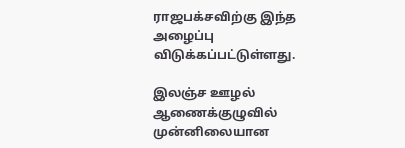ராஜபக்சவிற்கு இந்த அழைப்பு விடுக்கப்பட்டுள்ளது.

இலஞ்ச ஊழல் ஆணைக்குழுவில் முன்னிலையான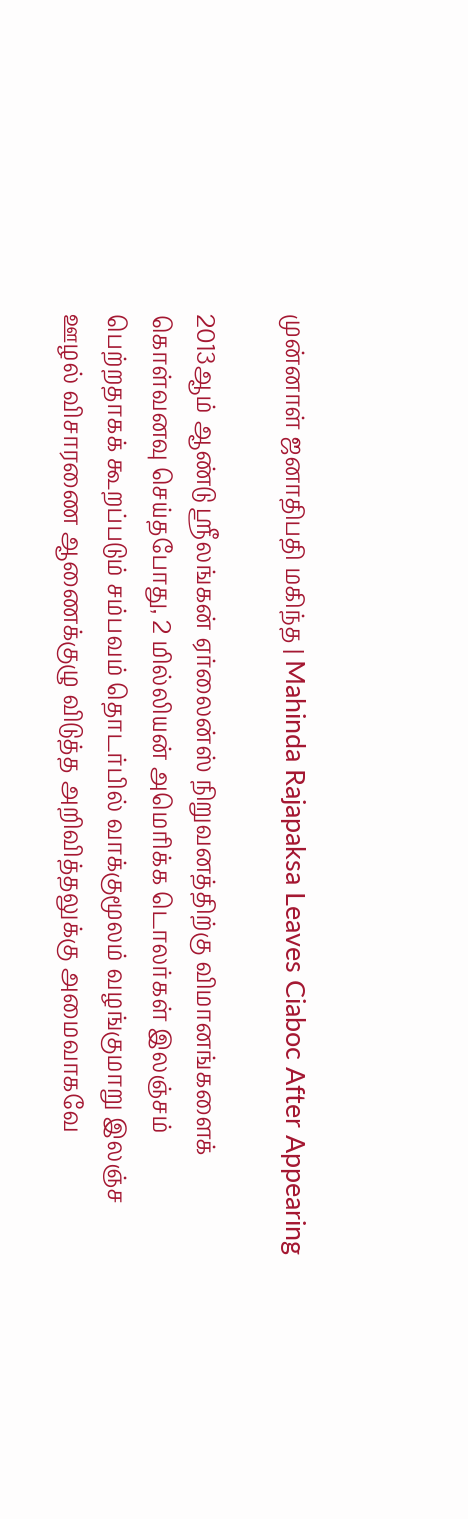முன்னாள் ஜனாதிபதி மகிந்த | Mahinda Rajapaksa Leaves Ciaboc After Appearing

2013ஆம் ஆண்டு ஸ்ரீலங்கன் ஏர்லைன்ஸ் நிறுவனத்திற்கு விமானங்களைக் கொள்வனவு செய்தபோது, 2 மில்லியன் அமெரிக்க டொலர்கள் இலஞ்சம் பெற்றதாகக் கூறப்படும் சம்பவம் தொடர்பில் வாக்குமூலம் வழங்குமாறு இலஞ்ச ஊழல் விசாரணை ஆணைக்குழு விடுத்த அறிவித்தலுக்கு அமைவாகவே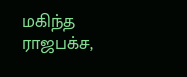மகிந்த ராஜபக்ச,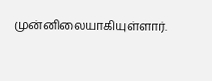முன்னிலையாகியுள்ளார்.